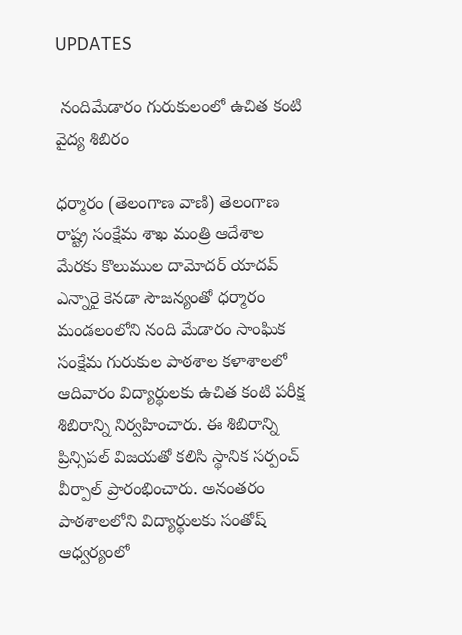UPDATES

 నందిమేడారం గురుకులంలో ఉచిత కంటి వైద్య శిబిరం

ధర్మారం (తెలంగాణ వాణి) తెలంగాణ రాష్ట్ర సంక్షేమ శాఖ మంత్రి ఆదేశాల మేరకు కొలుముల దామోదర్ యాదవ్ ఎన్నారై కెనడా సౌజన్యంతో ధర్మారం మండలంలోని నంది మేడారం సాంఘిక సంక్షేమ గురుకుల పాఠశాల కళాశాలలో ఆదివారం విద్యార్థులకు ఉచిత కంటి పరీక్ష శిబిరాన్ని నిర్వహించారు. ఈ శిబిరాన్ని ప్రిన్సిపల్ విజయతో కలిసి స్థానిక సర్పంచ్ వీర్పాల్ ప్రారంభించారు. అనంతరం పాఠశాలలోని విద్యార్థులకు సంతోష్ ఆధ్వర్యంలో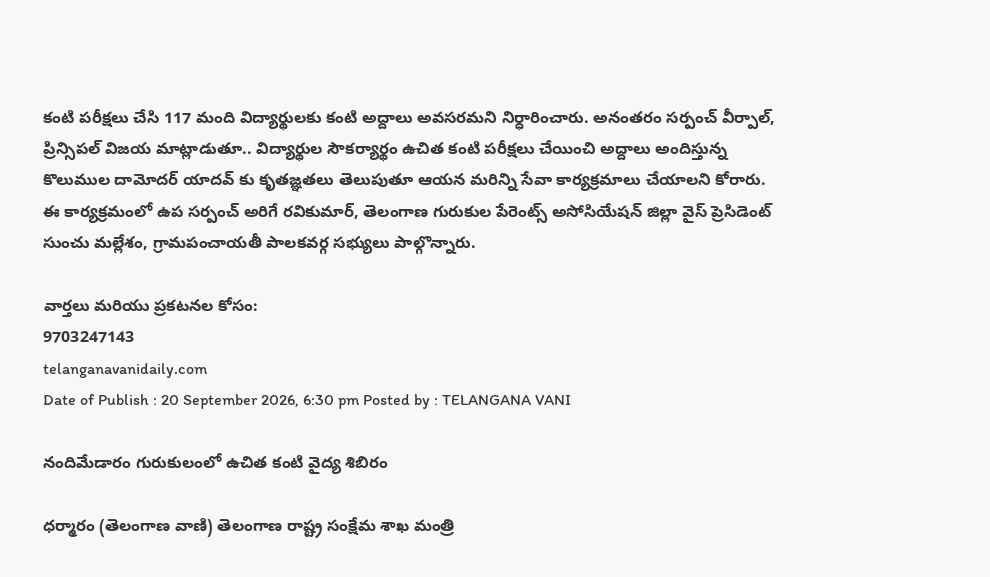కంటి పరీక్షలు చేసి 117 మంది విద్యార్థులకు కంటి అద్దాలు అవసరమని నిర్ధారించారు. అనంతరం సర్పంచ్ వీర్పాల్, ప్రిన్సిపల్ విజయ మాట్లాడుతూ.. విద్యార్థుల సౌకర్యార్థం ఉచిత కంటి పరీక్షలు చేయించి అద్దాలు అందిస్తున్న కొలుముల దామోదర్ యాదవ్ కు కృతజ్ఞతలు తెలుపుతూ ఆయన మరిన్ని సేవా కార్యక్రమాలు చేయాలని కోరారు. ఈ కార్యక్రమంలో ఉప సర్పంచ్ అరిగే రవికుమార్, తెలంగాణ గురుకుల పేరెంట్స్ అసోసియేషన్ జిల్లా వైస్ ప్రెసిడెంట్ సుంచు మల్లేశం, గ్రామపంచాయతీ పాలకవర్గ సభ్యులు పాల్గొన్నారు.

వార్తలు మరియు ప్రకటనల కోసం:
9703247143
telanganavanidaily.com
Date of Publish : 20 September 2026, 6:30 pm Posted by : TELANGANA VANI

నందిమేడారం గురుకులంలో ఉచిత కంటి వైద్య శిబిరం

ధర్మారం (తెలంగాణ వాణి) తెలంగాణ రాష్ట్ర సంక్షేమ శాఖ మంత్రి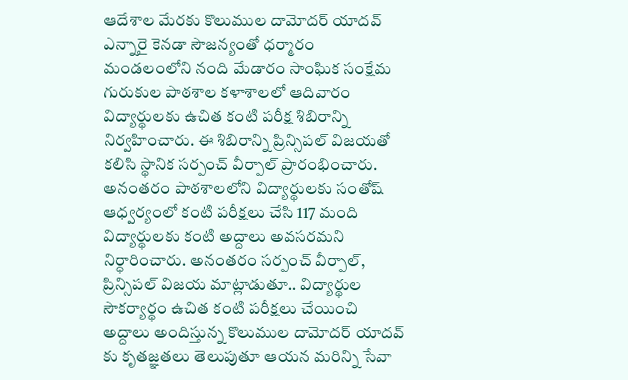ఆదేశాల మేరకు కొలుముల దామోదర్ యాదవ్ ఎన్నారై కెనడా సౌజన్యంతో ధర్మారం మండలంలోని నంది మేడారం సాంఘిక సంక్షేమ గురుకుల పాఠశాల కళాశాలలో ఆదివారం విద్యార్థులకు ఉచిత కంటి పరీక్ష శిబిరాన్ని నిర్వహించారు. ఈ శిబిరాన్ని ప్రిన్సిపల్ విజయతో కలిసి స్థానిక సర్పంచ్ వీర్పాల్ ప్రారంభించారు. అనంతరం పాఠశాలలోని విద్యార్థులకు సంతోష్ ఆధ్వర్యంలో కంటి పరీక్షలు చేసి 117 మంది విద్యార్థులకు కంటి అద్దాలు అవసరమని నిర్ధారించారు. అనంతరం సర్పంచ్ వీర్పాల్, ప్రిన్సిపల్ విజయ మాట్లాడుతూ.. విద్యార్థుల సౌకర్యార్థం ఉచిత కంటి పరీక్షలు చేయించి అద్దాలు అందిస్తున్న కొలుముల దామోదర్ యాదవ్ కు కృతజ్ఞతలు తెలుపుతూ ఆయన మరిన్ని సేవా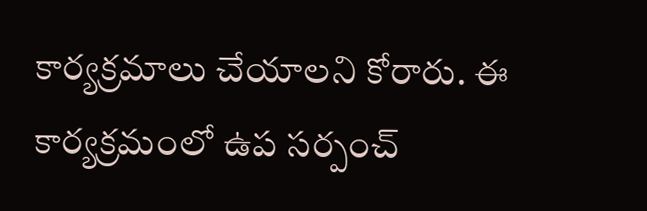కార్యక్రమాలు చేయాలని కోరారు. ఈ కార్యక్రమంలో ఉప సర్పంచ్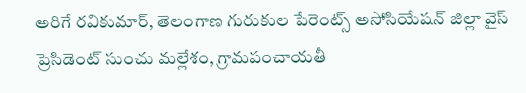అరిగే రవికుమార్, తెలంగాణ గురుకుల పేరెంట్స్ అసోసియేషన్ జిల్లా వైస్ ప్రెసిడెంట్ సుంచు మల్లేశం, గ్రామపంచాయతీ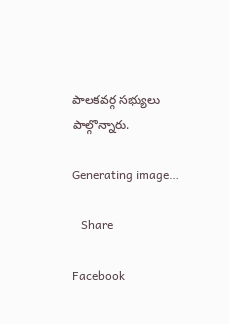పాలకవర్గ సభ్యులు పాల్గొన్నారు.

Generating image…

   Share

Facebook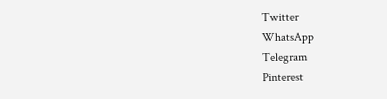Twitter
WhatsApp
Telegram
Pinterest